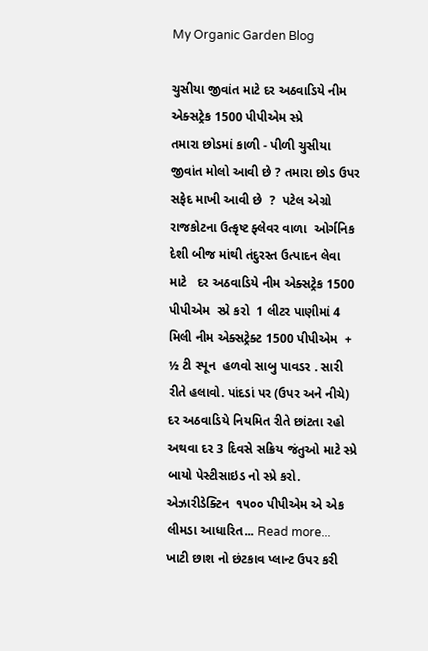My Organic Garden Blog

ચુસીયા જીવાંત માટે દર અઠવાડિયે નીમ એક્સટ્રેક 1500 પીપીએમ સ્પ્રે
તમારા છોડમાં કાળી - પીળી ચુસીયા જીવાંત મોલો આવી છે ? તમારા છોડ ઉપર સફેદ માખી આવી છે  ?  પટેલ એગ્રો રાજકોટના ઉત્કૃષ્ટ ફ્લેવર વાળા  ઓર્ગનિક  દેશી બીજ માંથી તંદુરસ્ત ઉત્પાદન લેવા માટે   દર અઠવાડિયે નીમ એક્સટ્રેક 1500 પીપીએમ  સ્પ્રે કરો  1 લીટર પાણીમાં 4 મિલી નીમ એક્સટ્રેક્ટ 1500 પીપીએમ  + ½ ટી સ્પૂન  હળવો સાબુ પાવડર . સારી રીતે હલાવો. પાંદડાં પર (ઉપર અને નીચે) દર અઠવાડિયે નિયમિત રીતે છાંટતા રહો  અથવા દર 3 દિવસે સક્રિય જંતુઓ માટે સ્પ્રે બાયો પેસ્ટીસાઇડ નો સ્પ્રે કરો.  એઝારીડેક્ટિન  ૧૫૦૦ પીપીએમ એ એક  લીમડા આધારિત... Read more...
ખાટી છાશ નો છંટકાવ પ્લાન્ટ ઉપર કરી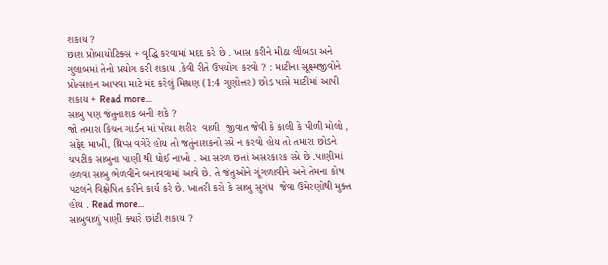શકાય ?
છાશ પ્રોબાયોટિક્સ + વૃદ્ધિ કરવામાં મદદ કરે છે . ખાસ કરીને મીઠા લીંબડા અને ગુલાબમાં તેનો પ્રયોગ કરી શકાય .કેવી રીતે ઉપયોગ કરવો ? : માટીના સૂક્ષ્મજીવોને પ્રોત્સાહન આપવા માટે મંદ કરેલું મિશ્રણ (1:4 ગુણોત્તર) છોડ પાસે માટીમાં આપી શકાય + Read more...
સાબુ પણ જંતુનાશક બની શકે ?
જો તમારા કિચન ગાર્ડન માં પોચા શરીર  વાળી  જીવાત જેવી કે કાલી કે પીળી મોલો , સફેદ માખી, થ્રિપ્સ વગેરે હોય તો જતુંનાશકનો સ્પ્રે ન કરવો હોય તો તમારા છોડને ચપટીક સાબુના પાણી થી ધોઈ નાખો . આ સરળ છતાં અસરકારક સ્પ્રે છે .પાણીમાં હળવા સાબુ ભેળવીને બનાવવામાં આવે છે. તે જંતુઓને ગૂંગળાવીને અને તેમના કોષ પટલને વિક્ષેપિત કરીને કાર્ય કરે છે. ખાતરી કરો કે સાબુ સુગંધ  જેવા ઉમેરણોથી મુક્ત હોય . Read more...
સાબુવાળું પાણી ક્યારે છાંટી શકાય ?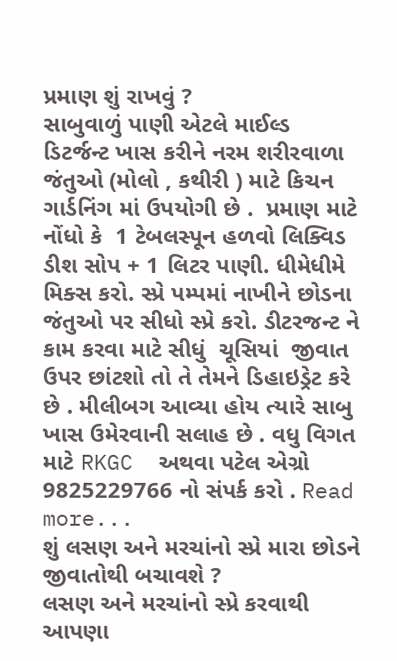પ્રમાણ શું રાખવું ?
સાબુવાળું પાણી એટલે માઈલ્ડ  ડિટર્જન્ટ ખાસ કરીને નરમ શરીરવાળા જંતુઓ (મોલો , કથીરી ) માટે કિચન ગાર્ડનિંગ માં ઉપયોગી છે .  પ્રમાણ માટે નોંધો કે  1 ટેબલસ્પૂન હળવો લિક્વિડ ડીશ સોપ + 1 લિટર પાણી. ધીમેધીમે મિક્સ કરો. સ્પ્રે પમ્પમાં નાખીને છોડના જંતુઓ પર સીધો સ્પ્રે કરો. ડીટરજન્ટ ને કામ કરવા માટે સીધું  ચૂસિયાં  જીવાત ઉપર છાંટશો તો તે તેમને ડિહાઇડ્રેટ કરે છે . મીલીબગ આવ્યા હોય ત્યારે સાબુ ખાસ ઉમેરવાની સલાહ છે . વધુ વિગત  માટે RKGC  અથવા પટેલ એગ્રો 9825229766 નો સંપર્ક કરો . Read more...
શું લસણ અને મરચાંનો સ્પ્રે મારા છોડને જીવાતોથી બચાવશે ?
લસણ અને મરચાંનો સ્પ્રે કરવાથી આપણા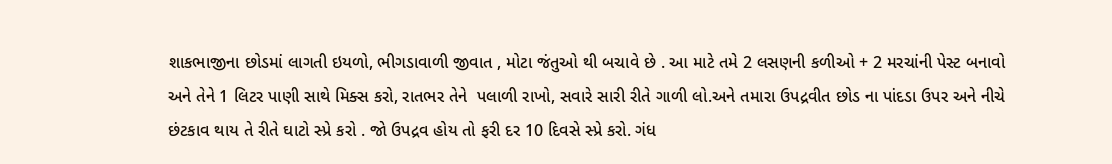શાકભાજીના છોડમાં લાગતી ઇયળો, ભીગડાવાળી જીવાત , મોટા જંતુઓ થી બચાવે છે . આ માટે તમે 2 લસણની કળીઓ + 2 મરચાંની પેસ્ટ બનાવો અને તેને 1 લિટર પાણી સાથે મિક્સ કરો, રાતભર તેને  પલાળી રાખો, સવારે સારી રીતે ગાળી લો.અને તમારા ઉપદ્રવીત છોડ ના પાંદડા ઉપર અને નીચે છંટકાવ થાય તે રીતે ઘાટો સ્પ્રે કરો . જો ઉપદ્રવ હોય તો ફરી દર 10 દિવસે સ્પ્રે કરો. ગંધ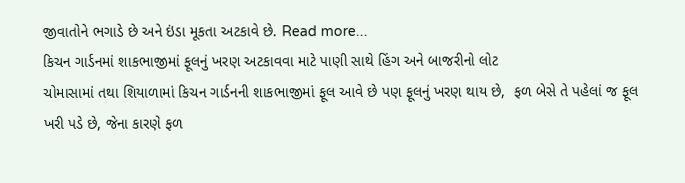જીવાતોને ભગાડે છે અને ઇંડા મૂકતા અટકાવે છે. Read more...
કિચન ગાર્ડનમાં શાકભાજીમાં ફૂલનું ખરણ અટકાવવા માટે પાણી સાથે હિંગ અને બાજરીનો લોટ
ચોમાસામાં તથા શિયાળામાં કિચન ગાર્ડનની શાકભાજીમાં ફૂલ આવે છે પણ ફૂલનું ખરણ થાય છે,  ફળ બેસે તે પહેલાં જ ફૂલ ખરી પડે છે, જેના કારણે ફળ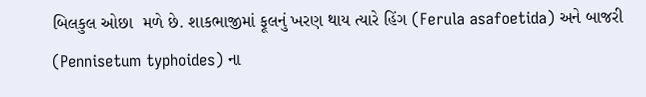બિલકુલ ઓછા  મળે છે. શાકભાજીમાં ફૂલનું ખરણ થાય ત્યારે હિંગ (Ferula asafoetida) અને બાજરી (Pennisetum typhoides) ના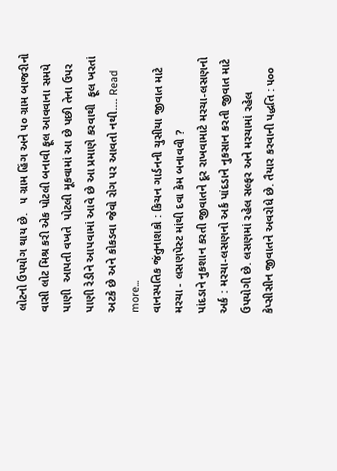લોટનો ઉપયોગ થાય છે.   ૫ ગ્રામ હિંગ અને ૫૦ ગ્રામ બાજરીનો વાસી લોટ મિશ્ર કરી એક પોટલી બનાવી ફૂલ આવવાના સમયે પાણી  આપતી વખતે  પોટલી મૂકવામાં આ છે પછી તેના ઉપર પાણી રેડીને આપવામાં આવે છે આ પ્રમાણે કરવાથી  ફૂલ ખરતાં અટકે છે અને કોકડવા જેવો રોગ પર આવતો નથી.... Read more...
વાનસ્પતિક જંતુનાશકો : કિચન ગાર્ડનની ચુસીયા જીવાત માટે મરચા - લસણપેસ્ટ માંથી દવા કેમ બનાવવી ?
પાંદડાને નુકશાન કરતી જીવાતને દૂર રાખવામાટે મરચા-લસણનો અર્ક : મરચા-લસણનો અર્ક પાંદડાને નુકસાન કરતી જીવાત માટે ઉપયોગી છે. લસણમાં રહેલ સલ્ફર અને મરચામાં રહેલ કેપ્સીસીન જીવાતને અવરોધે છે. તૈયાર કરવાની પદ્ધતિ : ૫૦૦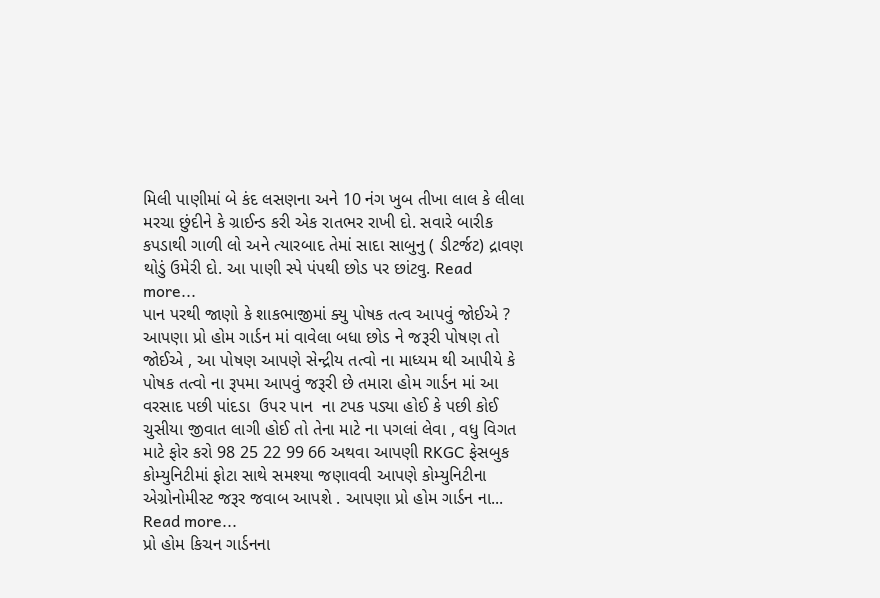મિલી પાણીમાં બે કંદ લસણના અને 10 નંગ ખુબ તીખા લાલ કે લીલા મરચા છુંદીને કે ગ્રાઈન્ડ કરી એક રાતભર રાખી દો. સવારે બારીક કપડાથી ગાળી લો અને ત્યારબાદ તેમાં સાદા સાબુનુ ( ડીટર્જટ) દ્રાવણ થોડું ઉમેરી દો. આ પાણી સ્પે પંપથી છોડ પર છાંટવુ. Read more...
પાન પરથી જાણો કે શાકભાજીમાં ક્યુ પોષક તત્વ આપવું જોઈએ ?
આપણા પ્રો હોમ ગાર્ડન માં વાવેલા બધા છોડ ને જરૂરી પોષણ તો જોઈએ , આ પોષણ આપણે સેન્દ્રીય તત્વો ના માધ્યમ થી આપીયે કે પોષક તત્વો ના રૂપમા આપવું જરૂરી છે તમારા હોમ ગાર્ડન માં આ વરસાદ પછી પાંદડા  ઉપર પાન  ના ટપક પડ્યા હોઈ કે પછી કોઈ ચુસીયા જીવાત લાગી હોઈ તો તેના માટે ના પગલાં લેવા , વધુ વિગત માટે ફોર કરો 98 25 22 99 66 અથવા આપણી RKGC ફેસબુક કોમ્યુનિટીમાં ફોટા સાથે સમશ્યા જણાવવી આપણે કોમ્યુનિટીના એગ્રોનોમીસ્ટ જરૂર જવાબ આપશે . આપણા પ્રો હોમ ગાર્ડન ના... Read more...
પ્રો હોમ કિચન ગાર્ડનના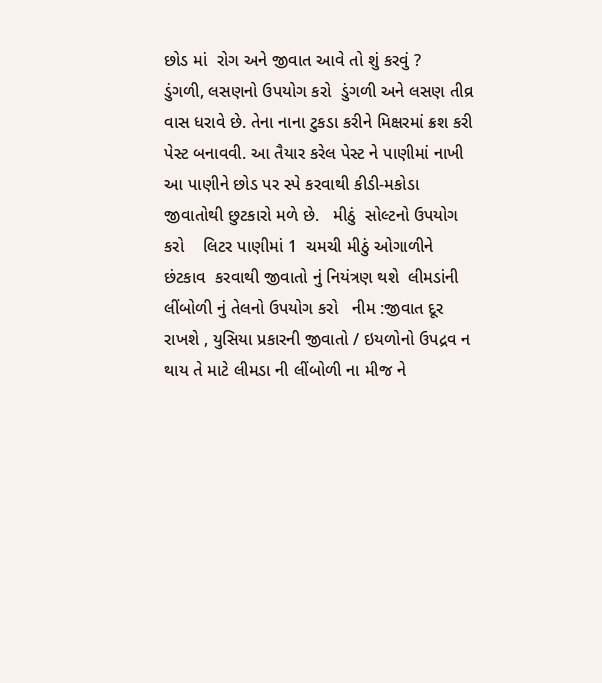છોડ માં  રોગ અને જીવાત આવે તો શું કરવું ?
ડુંગળી, લસણનો ઉપયોગ કરો  ડુંગળી અને લસણ તીવ્ર વાસ ધરાવે છે. તેના નાના ટુકડા કરીને મિક્ષરમાં ક્રશ કરી પેસ્ટ બનાવવી. આ તૈયાર કરેલ પેસ્ટ ને પાણીમાં નાખી આ પાણીને છોડ પર સ્પે કરવાથી કીડી-મકોડા જીવાતોથી છુટકારો મળે છે.   મીઠું  સોલ્ટનો ઉપયોગ કરો    લિટર પાણીમાં 1  ચમચી મીઠું ઓગાળીને છંટકાવ  કરવાથી જીવાતો નું નિયંત્રણ થશે  લીમડાંની લીંબોળી નું તેલનો ઉપયોગ કરો   નીમ :જીવાત દૂર રાખશે , યુસિયા પ્રકારની જીવાતો / ઇયળોનો ઉપદ્રવ ન થાય તે માટે લીમડા ની લીંબોળી ના મીજ ને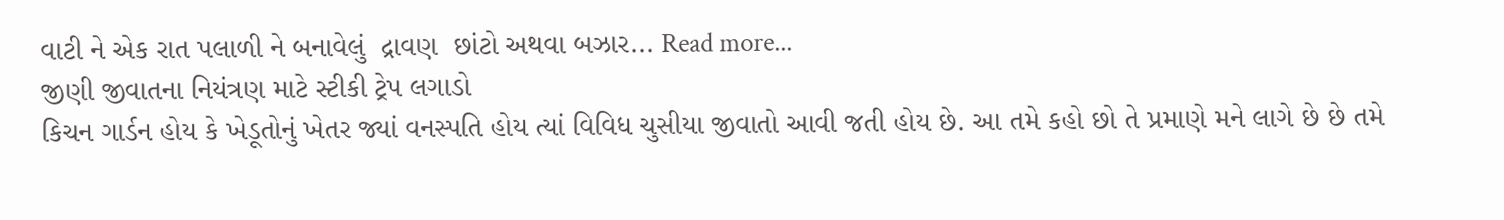વાટી ને એક રાત પલાળી ને બનાવેલું  દ્રાવણ  છાંટો અથવા બઝાર... Read more...
જીણી જીવાતના નિયંત્રણ માટે સ્ટીકી ટ્રેપ લગાડો
કિચન ગાર્ડન હોય કે ખેડૂતોનું ખેતર જ્યાં વનસ્પતિ હોય ત્યાં વિવિધ ચુસીયા જીવાતો આવી જતી હોય છે. આ તમે કહો છો તે પ્રમાણે મને લાગે છે છે તમે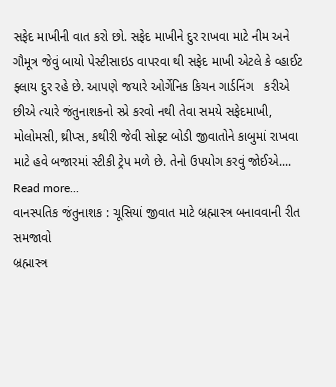સફેદ માખીની વાત કરો છો. સફેદ માખીને દુર રાખવા માટે નીમ અને ગૌમૂત્ર જેવું બાયો પેસ્ટીસાઇડ વાપરવા થી સફેદ માખી એટલે કે વ્હાઈટ ફ્લાય દુર રહે છે. આપણે જયારે ઓર્ગેનિક કિચન ગાર્ડનિંગ   કરીએ છીએ ત્યારે જંતુનાશકનો સ્પ્રે કરવો નથી તેવા સમયે સફેદમાખી, મોલોમસી, થ્રીપ્સ, કથીરી જેવી સોફ્ટ બોડી જીવાતોને કાબુમાં રાખવા માટે હવે બજારમાં સ્ટીકી ટ્રેપ મળે છે. તેનો ઉપયોગ કરવું જોઈએ.... Read more...
વાનસ્પતિક જંતુનાશક : ચૂસિયાં જીવાત માટે બ્રહ્માસ્ત્ર બનાવવાની રીત સમજાવો
બ્રહ્માસ્ત્ર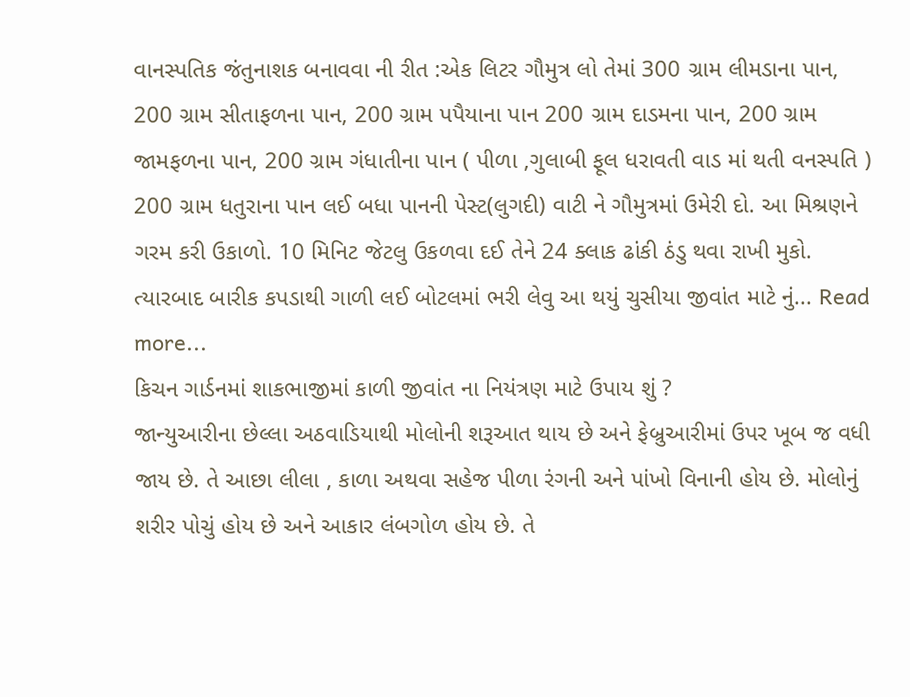વાનસ્પતિક જંતુનાશક બનાવવા ની રીત :એક લિટર ગૌમુત્ર લો તેમાં 300 ગ્રામ લીમડાના પાન, 200 ગ્રામ સીતાફળના પાન, 200 ગ્રામ પપૈયાના પાન 200 ગ્રામ દાડમના પાન, 200 ગ્રામ જામફળના પાન, 200 ગ્રામ ગંધાતીના પાન ( પીળા ,ગુલાબી ફૂલ ધરાવતી વાડ માં થતી વનસ્પતિ ) 200 ગ્રામ ધતુરાના પાન લઈ બધા પાનની પેસ્ટ(લુગદી) વાટી ને ગૌમુત્રમાં ઉમેરી દો. આ મિશ્રણને ગરમ કરી ઉકાળો. 10 મિનિટ જેટલુ ઉકળવા દઈ તેને 24 ક્લાક ઢાંકી ઠંડુ થવા રાખી મુકો. ત્યારબાદ બારીક કપડાથી ગાળી લઈ બોટલમાં ભરી લેવુ આ થયું ચુસીયા જીવાંત માટે નું... Read more...
કિચન ગાર્ડનમાં શાકભાજીમાં કાળી જીવાંત ના નિયંત્રણ માટે ઉપાય શું ?
જાન્યુઆરીના છેલ્લા અઠવાડિયાથી મોલોની શરૂઆત થાય છે અને ફેબ્રુઆરીમાં ઉપર ખૂબ જ વધી જાય છે. તે આછા લીલા , કાળા અથવા સહેજ પીળા રંગની અને પાંખો વિનાની હોય છે. મોલોનું શરીર પોચું હોય છે અને આકાર લંબગોળ હોય છે. તે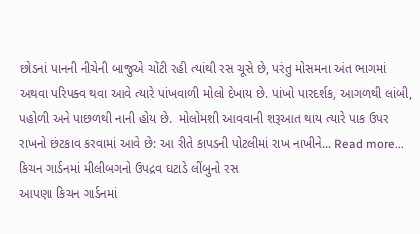છોડનાં પાનની નીચેની બાજુએ ચોંટી રહી ત્યાંથી રસ ચૂસે છે, પરંતુ મોસમના અંત ભાગમાં અથવા પરિપક્વ થવા આવે ત્યારે પાંખવાળી મોલો દેખાય છે. પાંખો પારદર્શક, આગળથી લાંબી, પહોળી અને પાછળથી નાની હોય છે.  મોલોમશી આવવાની શરૂઆત થાય ત્યારે પાક ઉપર રાખનો છંટકાવ કરવામાં આવે છે: આ રીતે કાપડની પોટલીમાં રાખ નાખીને... Read more...
કિચન ગાર્ડનમાં મીલીબગનો ઉપદ્રવ ઘટાડે લીંબુનો રસ
આપણા કિચન ગાર્ડનમાં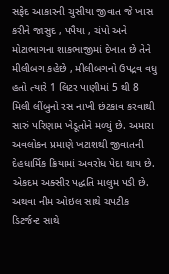સફેદ આકારની ચુસીયા જીવાત જે ખાસ કરીને જાસુદ , પપૈયા , ચંપો અને મોટાભાગના શાકભાજીમાં દેખાત છે તેને મીલીબગ કહેછે , મીલીબગનો ઉપદ્રવ વધુ હતો ત્યારે 1 લિટર પાણીમાં 5 થી 8 મિલી લીંબુનો રસ નાખી છંટકાવ કરવાથી સારું પરિણામ ખેડૂતોને મળ્યું છે. અમારા અવલોકન પ્રમાણે ખટાશથી જીવાતની દેહધાર્મિક ક્રિયામાં અવરોધ પેદા થાય છે. એકદમ અક્સીર પદ્ધતિ માલુમ પડી છે. અથવા નીમ ઓઇલ સાથે ચપટીક ડિટર્જન્ટ સાથે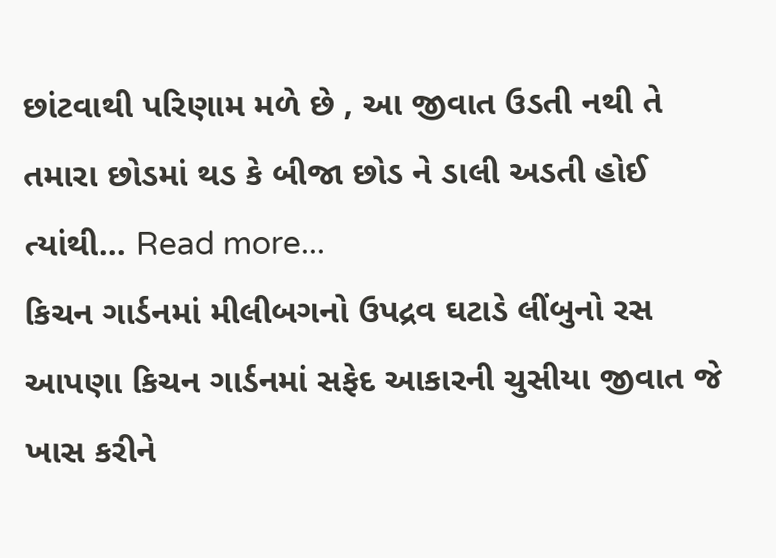છાંટવાથી પરિણામ મળે છે , આ જીવાત ઉડતી નથી તે તમારા છોડમાં થડ કે બીજા છોડ ને ડાલી અડતી હોઈ ત્યાંથી... Read more...
કિચન ગાર્ડનમાં મીલીબગનો ઉપદ્રવ ઘટાડે લીંબુનો રસ
આપણા કિચન ગાર્ડનમાં સફેદ આકારની ચુસીયા જીવાત જે ખાસ કરીને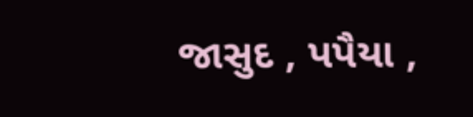જાસુદ , પપૈયા ,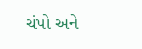ચંપો અને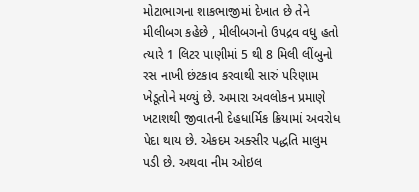મોટાભાગના શાકભાજીમાં દેખાત છે તેને મીલીબગ કહેછે , મીલીબગનો ઉપદ્રવ વધુ હતો ત્યારે 1 લિટર પાણીમાં 5 થી 8 મિલી લીંબુનો રસ નાખી છંટકાવ કરવાથી સારું પરિણામ ખેડૂતોને મળ્યું છે. અમારા અવલોકન પ્રમાણે ખટાશથી જીવાતની દેહધાર્મિક ક્રિયામાં અવરોધ પેદા થાય છે. એકદમ અક્સીર પદ્ધતિ માલુમ પડી છે. અથવા નીમ ઓઇલ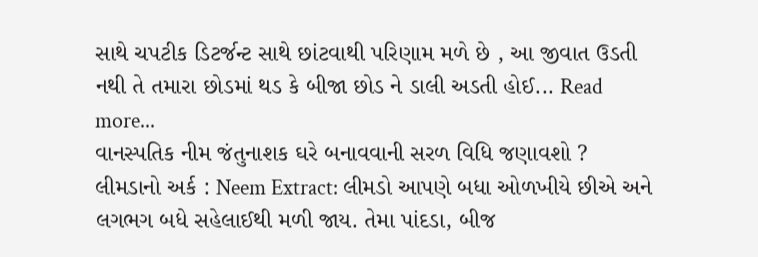સાથે ચપટીક ડિટર્જન્ટ સાથે છાંટવાથી પરિણામ મળે છે , આ જીવાત ઉડતી નથી તે તમારા છોડમાં થડ કે બીજા છોડ ને ડાલી અડતી હોઈ... Read more...
વાનસ્પતિક નીમ જંતુનાશક ઘરે બનાવવાની સરળ વિધિ જણાવશો ?
લીમડાનો અર્ક : Neem Extract: લીમડો આપણે બધા ઓળખીયે છીએ અને લગભગ બધે સહેલાઈથી મળી જાય. તેમા પાંદડા, બીજ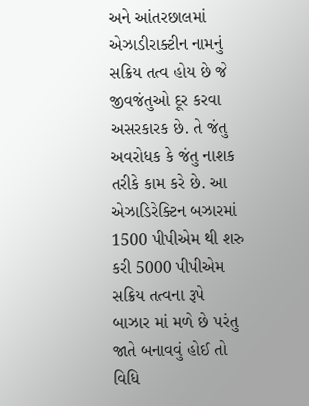અને આંતરછાલમાં એઝાડીરાક્ટીન નામનું સક્રિય તત્વ હોય છે જે જીવજંતુઓ દૂર કરવા અસરકારક છે. તે જંતુ અવરોધક કે જંતુ નાશક તરીકે કામ કરે છે. આ એઝાડિરેક્ટિન બઝારમાં 1500 પીપીએમ થી શરુ કરી 5000 પીપીએમ સક્રિય તત્વના રૂપે બાઝાર માં મળે છે પરંતુ જાતે બનાવવું હોઈ તો વિધિ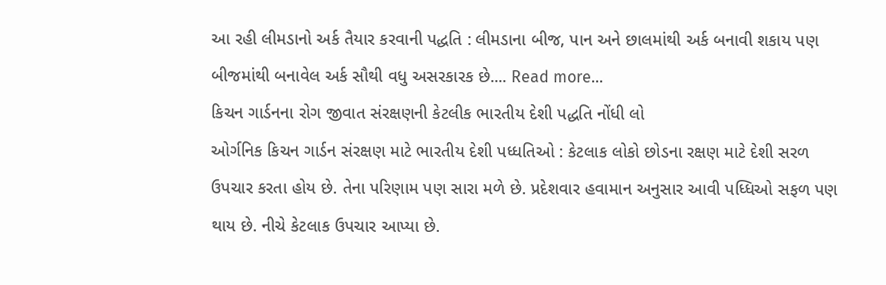આ રહી લીમડાનો અર્ક તૈયાર કરવાની પદ્ધતિ : લીમડાના બીજ, પાન અને છાલમાંથી અર્ક બનાવી શકાય પણ બીજમાંથી બનાવેલ અર્ક સૌથી વધુ અસરકારક છે.... Read more...
કિચન ગાર્ડનના રોગ જીવાત સંરક્ષણની કેટલીક ભારતીય દેશી પદ્ધતિ નોંધી લો
ઓર્ગનિક કિચન ગાર્ડન સંરક્ષણ માટે ભારતીય દેશી પધ્ધતિઓ : કેટલાક લોકો છોડના રક્ષણ માટે દેશી સરળ ઉપચાર કરતા હોય છે. તેના પરિણામ પણ સારા મળે છે. પ્રદેશવાર હવામાન અનુસાર આવી પધ્ધિઓ સફળ પણ થાય છે. નીચે કેટલાક ઉપચાર આપ્યા છે.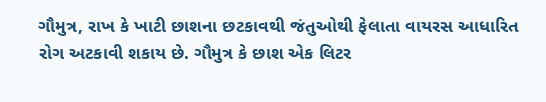ગૌમુત્ર, રાખ કે ખાટી છાશના છટકાવથી જંતુઓથી ફેલાતા વાયરસ આધારિત રોગ અટકાવી શકાય છે. ગૌમુત્ર કે છાશ એક લિટર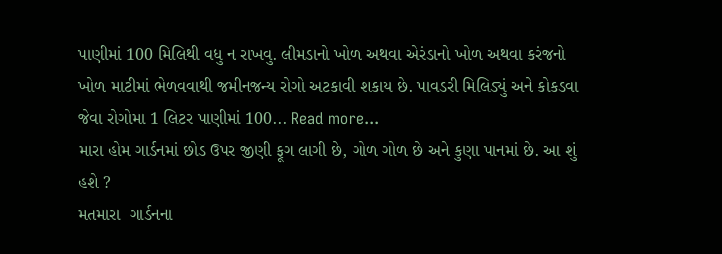પાણીમાં 100 મિલિથી વધુ ન રાખવુ. લીમડાનો ખોળ અથવા એરંડાનો ખોળ અથવા કરંજનો ખોળ માટીમાં ભેળવવાથી જમીનજન્ય રોગો અટકાવી શકાય છે. પાવડરી મિલિડ્યું અને કોકડવા જેવા રોગોમા 1 લિટર પાણીમાં 100... Read more...
મારા હોમ ગાર્ડનમાં છોડ ઉપર જીણી ફૂગ લાગી છે, ગોળ ગોળ છે અને કુણા પાનમાં છે. આ શું હશે ?
મતમારા  ગાર્ડનના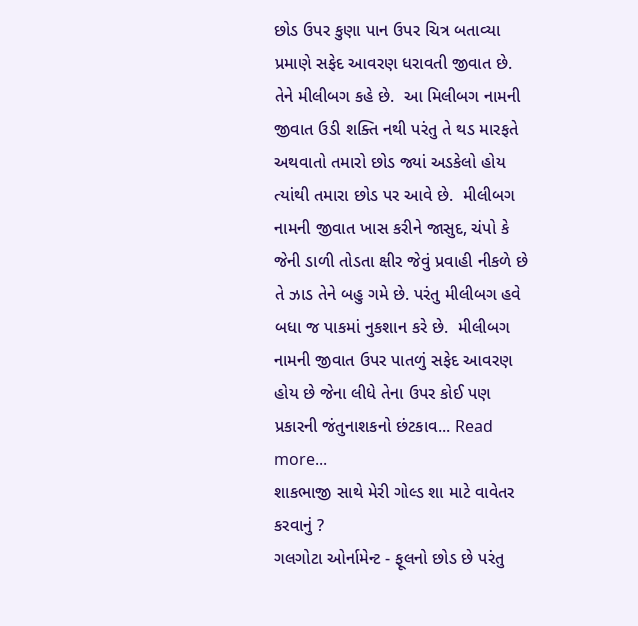છોડ ઉપર કુણા પાન ઉપર ચિત્ર બતાવ્યા પ્રમાણે સફેદ આવરણ ધરાવતી જીવાત છે. તેને મીલીબગ કહે છે.  આ મિલીબગ નામની જીવાત ઉડી શક્તિ નથી પરંતુ તે થડ મારફતે અથવાતો તમારો છોડ જ્યાં અડકેલો હોય ત્યાંથી તમારા છોડ પર આવે છે.  મીલીબગ નામની જીવાત ખાસ કરીને જાસુદ, ચંપો કે જેની ડાળી તોડતા ક્ષીર જેવું પ્રવાહી નીકળે છે તે ઝાડ તેને બહુ ગમે છે. પરંતુ મીલીબગ હવે બધા જ પાકમાં નુકશાન કરે છે.  મીલીબગ નામની જીવાત ઉપર પાતળું સફેદ આવરણ હોય છે જેના લીધે તેના ઉપર કોઈ પણ પ્રકારની જંતુનાશકનો છંટકાવ... Read more...
શાકભાજી સાથે મેરી ગોલ્ડ શા માટે વાવેતર કરવાનું ?
ગલગોટા ઓર્નામેન્ટ - ફૂલનો છોડ છે પરંતુ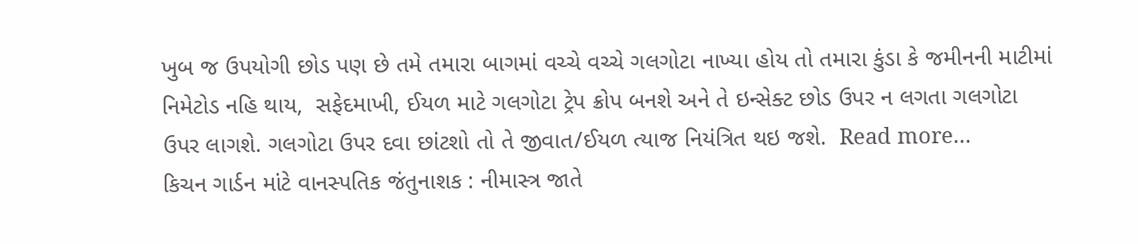ખુબ જ ઉપયોગી છોડ પણ છે તમે તમારા બાગમાં વચ્ચે વચ્ચે ગલગોટા નાખ્યા હોય તો તમારા કુંડા કે જમીનની માટીમાં નિમેટોડ નહિ થાય,  સફેદમાખી, ઈયળ માટે ગલગોટા ટ્રેપ ક્રોપ બનશે અને તે ઇન્સેક્ટ છોડ ઉપર ન લગતા ગલગોટા ઉપર લાગશે. ગલગોટા ઉપર દવા છાંટશો તો તે જીવાત/ઈયળ ત્યાજ નિયંત્રિત થઇ જશે.  Read more...
કિચન ગાર્ડન માંટે વાનસ્પતિક જંતુનાશક : નીમાસ્ત્ર જાતે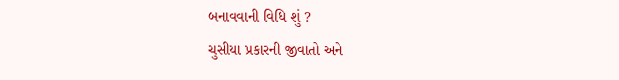બનાવવાની વિધિ શું ?
ચુસીયા પ્રકારની જીવાતો અને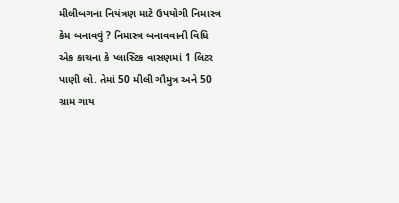મીલીબગના નિયંત્રણ માટે ઉપયોગી નિમાસ્ત્ર કેમ બનાવવું ? નિમાસ્ત્ર બનાવવાની વિધિ એક કાચના કે પ્લાસ્ટિક વાસણમાં 1 લિટર પાણી લો. તેમાં 50 મીલી ગૌમુત્ર અને 50 ગ્રામ ગાય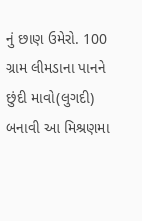નું છાણ ઉમેરો. 100 ગ્રામ લીમડાના પાનને છુંદી માવો(લુગદી) બનાવી આ મિશ્રણમા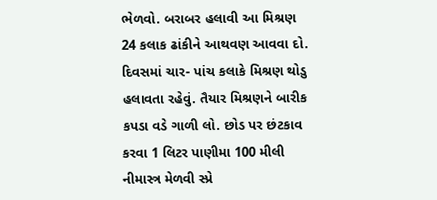ભેળવો. બરાબર હલાવી આ મિશ્રણ 24 કલાક ઢાંકીને આથવણ આવવા દો. દિવસમાં ચાર- પાંચ કલાકે મિશ્રણ થોડુ હલાવતા રહેવું. તૈયાર મિશ્રણને બારીક કપડા વડે ગાળી લો. છોડ પર છંટકાવ કરવા 1 લિટર પાણીમા 100 મીલી નીમાસ્ત્ર મેળવી સ્પ્રે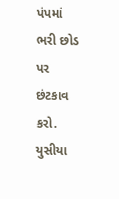પંપમાં ભરી છોડ પર છંટકાવ કરો. યુસીયા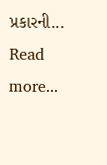પ્રકારની... Read more...